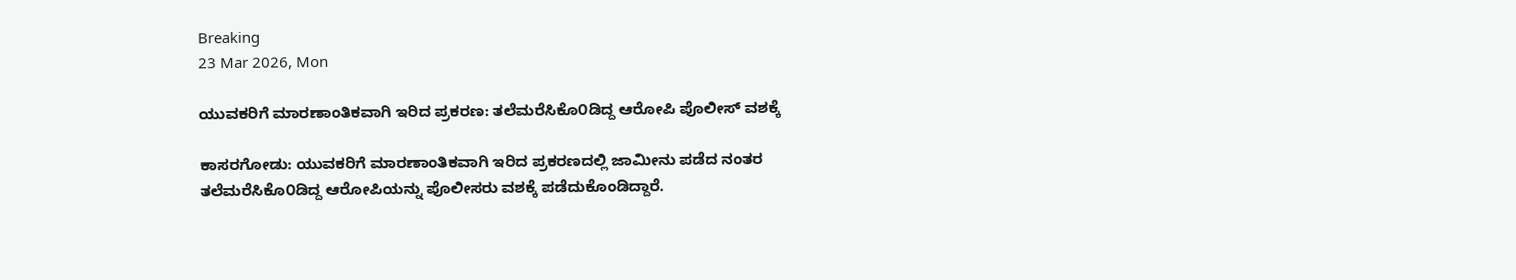Breaking
23 Mar 2026, Mon

ಯುವಕರಿಗೆ ಮಾರಣಾಂತಿಕವಾಗಿ ಇರಿದ ಪ್ರಕರಣ: ತಲೆಮರೆಸಿಕೊ೦ಡಿದ್ದ ಆರೋಪಿ ಪೊಲೀಸ್ ವಶಕ್ಕೆ

ಕಾಸರಗೋಡು: ಯುವಕರಿಗೆ ಮಾರಣಾಂತಿಕವಾಗಿ ಇರಿದ ಪ್ರಕರಣದಲ್ಲಿ ಜಾಮೀನು ಪಡೆದ ನಂತರ ತಲೆಮರೆಸಿಕೊ೦ಡಿದ್ದ ಆರೋಪಿಯನ್ನು ಪೊಲೀಸರು ವಶಕ್ಕೆ ಪಡೆದುಕೊಂಡಿದ್ದಾರೆ.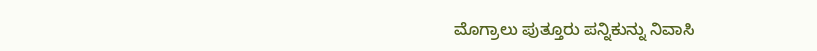ಮೊಗ್ರಾಲು ಪುತ್ತೂರು ಪನ್ನಿಕುನ್ನು ನಿವಾಸಿ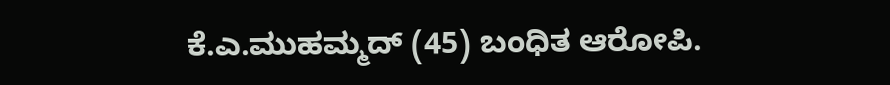ಕೆ.ಎ.ಮುಹಮ್ಮದ್ (45) ಬಂಧಿತ ಆರೋಪಿ.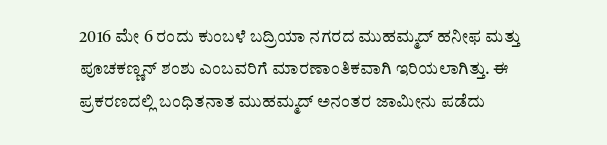2016 ಮೇ 6 ರಂದು ಕುಂಬಳೆ ಬದ್ರಿಯಾ ನಗರದ ಮುಹಮ್ಮದ್ ಹನೀಫ ಮತ್ತು ಪೂಚಕಣ್ಣನ್ ಶಂಶು ಎಂಬವರಿಗೆ ಮಾರಣಾಂತಿಕವಾಗಿ ಇರಿಯಲಾಗಿತ್ತು. ಈ ಪ್ರಕರಣದಲ್ಲಿ ಬಂಧಿತನಾತ ಮುಹಮ್ಮದ್ ಅನಂತರ ಜಾಮೀನು ಪಡೆದು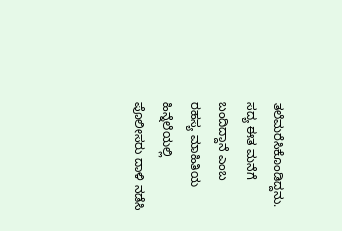ತಲೆಮರೆಸಿಕೊಂಡಿದ್ದನು. ಸದ್ಯ ಈತ ಮನೆಗೆ ಬಂದಿದ್ದಾನೆ ಎಂಬ ರಹಸ್ಯ ಮಾಹಿತಿಯ ಹಿನ್ನೆಲೆಯಲ್ಲಿ ಪೊಲೀಸರು ದಾಳಿ ನಡೆಸಿ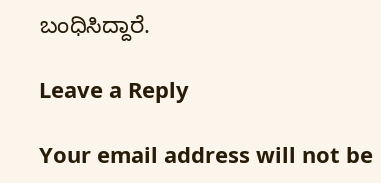ಬಂಧಿಸಿದ್ದಾರೆ.

Leave a Reply

Your email address will not be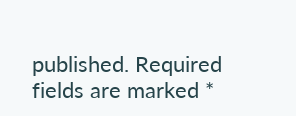published. Required fields are marked *